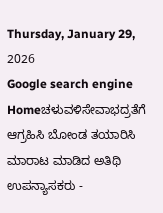Thursday, January 29, 2026
Google search engine
Homeಚಳುವಳಿಸೇವಾಭದ್ರತೆಗೆ ಆಗ್ರಹಿಸಿ ಬೋಂಡ ತಯಾರಿಸಿ ಮಾರಾಟ ಮಾಡಿದ ಅತಿಥಿ ಉಪನ್ಯಾಸಕರು -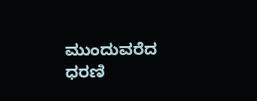ಮುಂದುವರೆದ ಧರಣಿ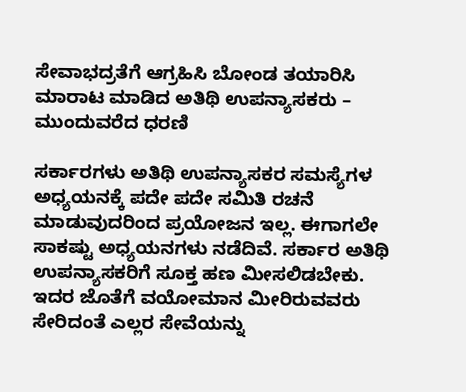ಸೇವಾಭದ್ರತೆಗೆ ಆಗ್ರಹಿಸಿ ಬೋಂಡ ತಯಾರಿಸಿ ಮಾರಾಟ ಮಾಡಿದ ಅತಿಥಿ ಉಪನ್ಯಾಸಕರು – ಮುಂದುವರೆದ ಧರಣಿ

ಸರ್ಕಾರಗಳು ಅತಿಥಿ ಉಪನ್ಯಾಸಕರ ಸಮಸ್ಯೆಗಳ ಅಧ್ಯಯನಕ್ಕೆ ಪದೇ ಪದೇ ಸಮಿತಿ ರಚನೆ ಮಾಡುವುದರಿಂದ ಪ್ರಯೋಜನ ಇಲ್ಲ. ಈಗಾಗಲೇ ಸಾಕಷ್ಟು ಅಧ್ಯಯನಗಳು ನಡೆದಿವೆ. ಸರ್ಕಾರ ಅತಿಥಿ ಉಪನ್ಯಾಸಕರಿಗೆ ಸೂಕ್ತ ಹಣ ಮೀಸಲಿಡಬೇಕು. ಇದರ ಜೊತೆಗೆ ವಯೋಮಾನ ಮೀರಿರುವವರು ಸೇರಿದಂತೆ ಎಲ್ಲರ ಸೇವೆಯನ್ನು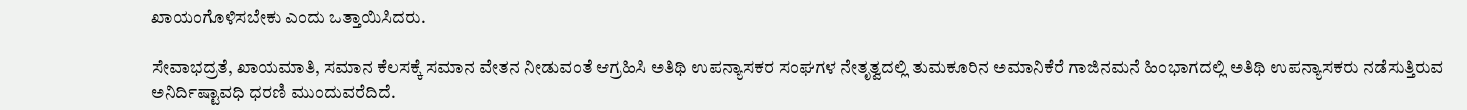ಖಾಯಂಗೊಳಿಸಬೇಕು ಎಂದು ಒತ್ತಾಯಿಸಿದರು.

ಸೇವಾಭದ್ರತೆ, ಖಾಯಮಾತಿ, ಸಮಾನ ಕೆಲಸಕ್ಕೆ ಸಮಾನ ವೇತನ ನೀಡುವಂತೆ ಆಗ್ರಹಿಸಿ ಅತಿಥಿ ಉಪನ್ಯಾಸಕರ ಸಂಘಗಳ ನೇತೃತ್ವದಲ್ಲಿ ತುಮಕೂರಿನ ಅಮಾನಿಕೆರೆ ಗಾಜಿನಮನೆ ಹಿಂಭಾಗದಲ್ಲಿ ಅತಿಥಿ ಉಪನ್ಯಾಸಕರು ನಡೆಸುತ್ತಿರುವ ಅನಿರ್ದಿಷ್ಟಾವಧಿ ಧರಣಿ ಮುಂದುವರೆದಿದೆ.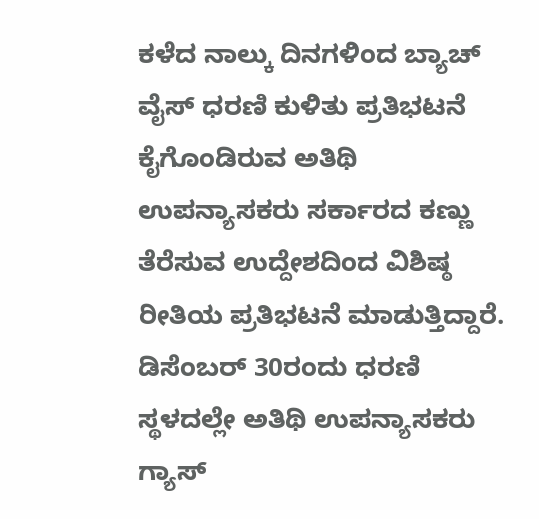ಕಳೆದ ನಾಲ್ಕು ದಿನಗಳಿಂದ ಬ್ಯಾಚ್ ವೈಸ್ ಧರಣಿ ಕುಳಿತು ಪ್ರತಿಭಟನೆ ಕೈಗೊಂಡಿರುವ ಅತಿಥಿ ಉಪನ್ಯಾಸಕರು ಸರ್ಕಾರದ ಕಣ್ಣು ತೆರೆಸುವ ಉದ್ದೇಶದಿಂದ ವಿಶಿಷ್ಠ ರೀತಿಯ ಪ್ರತಿಭಟನೆ ಮಾಡುತ್ತಿದ್ದಾರೆ. ಡಿಸೆಂಬರ್ 30ರಂದು ಧರಣಿ ಸ್ಥಳದಲ್ಲೇ ಅತಿಥಿ ಉಪನ್ಯಾಸಕರು ಗ್ಯಾಸ್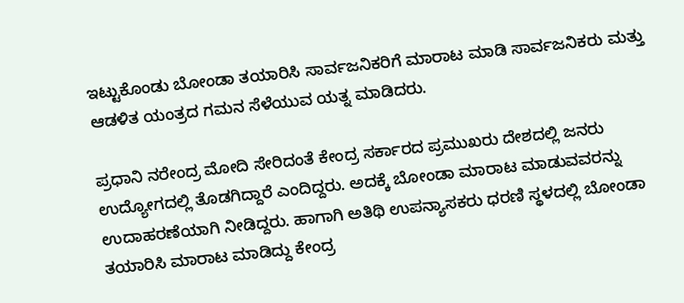ಇಟ್ಟುಕೊಂಡು ಬೋಂಡಾ ತಯಾರಿಸಿ ಸಾರ್ವಜನಿಕರಿಗೆ ಮಾರಾಟ ಮಾಡಿ ಸಾರ್ವಜನಿಕರು ಮತ್ತು ಆಡಳಿತ ಯಂತ್ರದ ಗಮನ ಸೆಳೆಯುವ ಯತ್ನ ಮಾಡಿದರು.

ಪ್ರಧಾನಿ ನರೇಂದ್ರ ಮೋದಿ ಸೇರಿದಂತೆ ಕೇಂದ್ರ ಸರ್ಕಾರದ ಪ್ರಮುಖರು ದೇಶದಲ್ಲಿ ಜನರು ಉದ್ಯೋಗದಲ್ಲಿ ತೊಡಗಿದ್ದಾರೆ ಎಂದಿದ್ದರು. ಅದಕ್ಕೆ ಬೋಂಡಾ ಮಾರಾಟ ಮಾಡುವವರನ್ನು ಉದಾಹರಣೆಯಾಗಿ ನೀಡಿದ್ದರು. ಹಾಗಾಗಿ ಅತಿಥಿ ಉಪನ್ಯಾಸಕರು ಧರಣಿ ಸ್ಥಳದಲ್ಲಿ ಬೋಂಡಾ ತಯಾರಿಸಿ ಮಾರಾಟ ಮಾಡಿದ್ದು ಕೇಂದ್ರ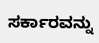ಸರ್ಕಾರವನ್ನು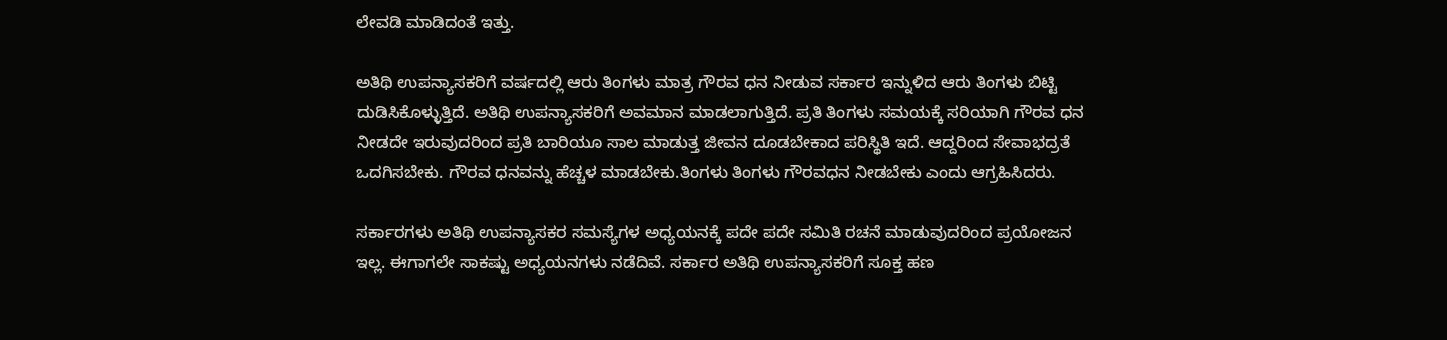ಲೇವಡಿ ಮಾಡಿದಂತೆ ಇತ್ತು.

ಅತಿಥಿ ಉಪನ್ಯಾಸಕರಿಗೆ ವರ್ಷದಲ್ಲಿ ಆರು ತಿಂಗಳು ಮಾತ್ರ ಗೌರವ ಧನ ನೀಡುವ ಸರ್ಕಾರ ಇನ್ನುಳಿದ ಆರು ತಿಂಗಳು ಬಿಟ್ಟಿ ದುಡಿಸಿಕೊಳ್ಳುತ್ತಿದೆ. ಅತಿಥಿ ಉಪನ್ಯಾಸಕರಿಗೆ ಅವಮಾನ ಮಾಡಲಾಗುತ್ತಿದೆ. ಪ್ರತಿ ತಿಂಗಳು ಸಮಯಕ್ಕೆ ಸರಿಯಾಗಿ ಗೌರವ ಧನ ನೀಡದೇ ಇರುವುದರಿಂದ ಪ್ರತಿ ಬಾರಿಯೂ ಸಾಲ ಮಾಡುತ್ತ ಜೀವನ ದೂಡಬೇಕಾದ ಪರಿಸ್ಥಿತಿ ಇದೆ. ಆದ್ದರಿಂದ ಸೇವಾಭದ್ರತೆ ಒದಗಿಸಬೇಕು. ಗೌರವ ಧನವನ್ನು ಹೆಚ್ಚಳ ಮಾಡಬೇಕು.ತಿಂಗಳು ತಿಂಗಳು ಗೌರವಧನ ನೀಡಬೇಕು ಎಂದು ಆಗ್ರಹಿಸಿದರು.

ಸರ್ಕಾರಗಳು ಅತಿಥಿ ಉಪನ್ಯಾಸಕರ ಸಮಸ್ಯೆಗಳ ಅಧ್ಯಯನಕ್ಕೆ ಪದೇ ಪದೇ ಸಮಿತಿ ರಚನೆ ಮಾಡುವುದರಿಂದ ಪ್ರಯೋಜನ ಇಲ್ಲ. ಈಗಾಗಲೇ ಸಾಕಷ್ಟು ಅಧ್ಯಯನಗಳು ನಡೆದಿವೆ. ಸರ್ಕಾರ ಅತಿಥಿ ಉಪನ್ಯಾಸಕರಿಗೆ ಸೂಕ್ತ ಹಣ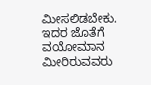ಮೀಸಲಿಡಬೇಕು. ಇದರ ಜೊತೆಗೆ ವಯೋಮಾನ ಮೀರಿರುವವರು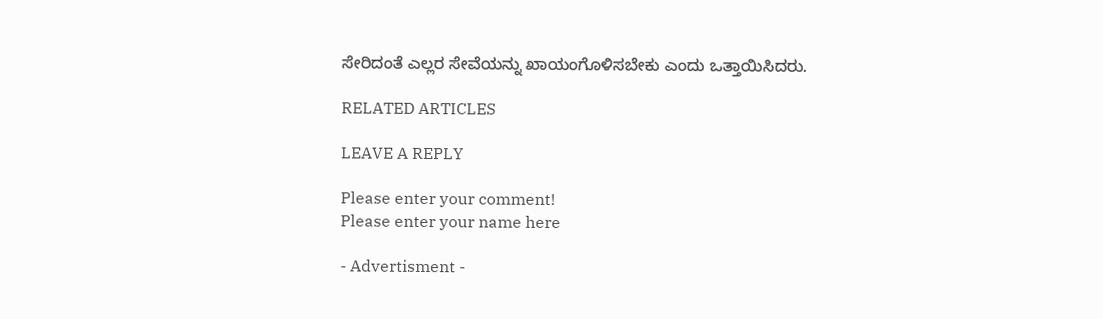ಸೇರಿದಂತೆ ಎಲ್ಲರ ಸೇವೆಯನ್ನು ಖಾಯಂಗೊಳಿಸಬೇಕು ಎಂದು ಒತ್ತಾಯಿಸಿದರು.

RELATED ARTICLES

LEAVE A REPLY

Please enter your comment!
Please enter your name here

- Advertisment -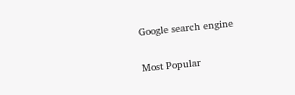Google search engine

Most Popular